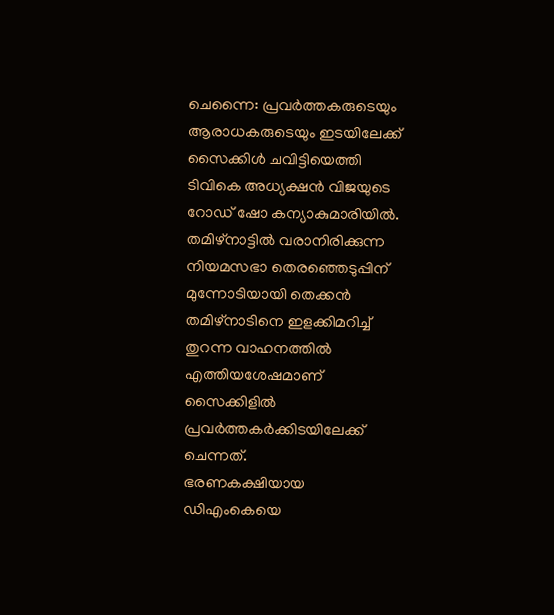ചെന്നൈ: പ്രവർത്തകരുടെയും ആരാധകരുടെയും ഇടയിലേക്ക് സൈക്കിൾ ചവിട്ടിയെത്തി ടിവികെ അധ്യക്ഷൻ വിജയുടെ റോഡ് ഷോ കന്യാകുമാരിയിൽ. തമിഴ്നാട്ടിൽ വരാനിരിക്കുന്ന നിയമസഭാ തെരഞ്ഞെടുപ്പിന് മുന്നോടിയായി തെക്കൻ തമിഴ്നാടിനെ ഇളക്കിമറിച്ച് തുറന്ന വാഹനത്തിൽ എത്തിയശേഷമാണ് സൈക്കിളിൽ പ്രവർത്തകർക്കിടയിലേക്ക് ചെന്നത്.
ഭരണകക്ഷിയായ ഡിഎംകെയെ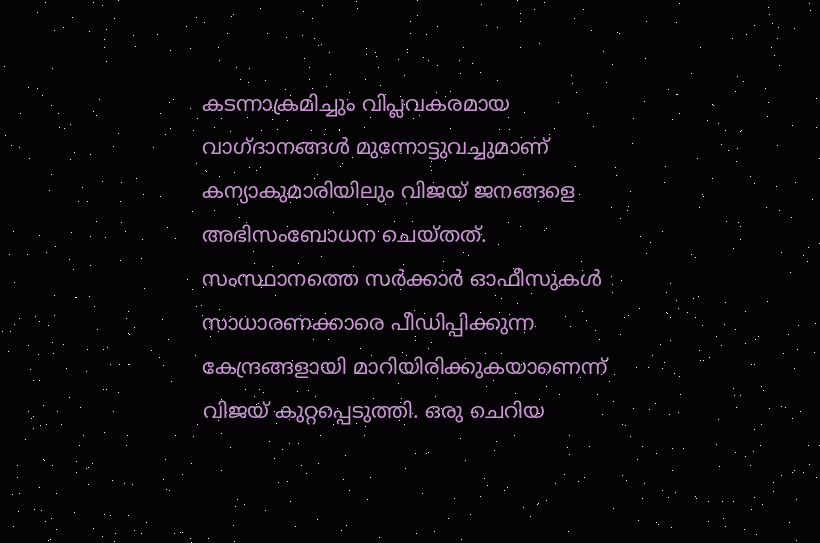കടന്നാക്രമിച്ചും വിപ്ലവകരമായ വാഗ്ദാനങ്ങൾ മുന്നോട്ടുവച്ചുമാണ് കന്യാകുമാരിയിലും വിജയ് ജനങ്ങളെ അഭിസംബോധന ചെയ്തത്. സംസ്ഥാനത്തെ സർക്കാർ ഓഫീസുകൾ സാധാരണക്കാരെ പീഡിപ്പിക്കുന്ന കേന്ദ്രങ്ങളായി മാറിയിരിക്കുകയാണെന്ന് വിജയ് കുറ്റപ്പെടുത്തി. ഒരു ചെറിയ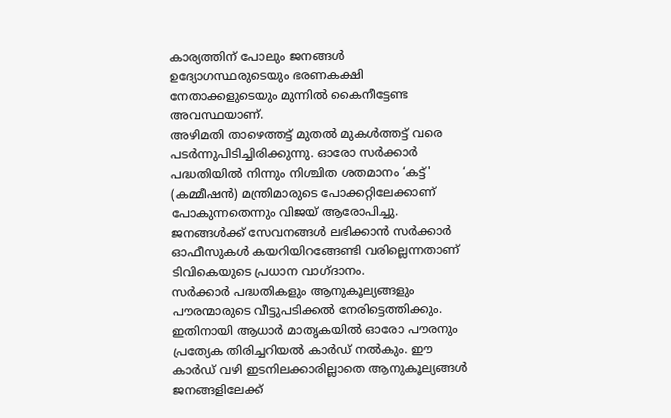കാര്യത്തിന് പോലും ജനങ്ങൾ ഉദ്യോഗസ്ഥരുടെയും ഭരണകക്ഷി നേതാക്കളുടെയും മുന്നിൽ കൈനീട്ടേണ്ട അവസ്ഥയാണ്.
അഴിമതി താഴെത്തട്ട് മുതൽ മുകൾത്തട്ട് വരെ പടർന്നുപിടിച്ചിരിക്കുന്നു. ഓരോ സർക്കാർ പദ്ധതിയിൽ നിന്നും നിശ്ചിത ശതമാനം ‘കട്ട്' (കമ്മീഷൻ) മന്ത്രിമാരുടെ പോക്കറ്റിലേക്കാണ് പോകുന്നതെന്നും വിജയ് ആരോപിച്ചു. ജനങ്ങൾക്ക് സേവനങ്ങൾ ലഭിക്കാൻ സർക്കാർ ഓഫീസുകൾ കയറിയിറങ്ങേണ്ടി വരില്ലെന്നതാണ് ടിവികെയുടെ പ്രധാന വാഗ്ദാനം.
സർക്കാർ പദ്ധതികളും ആനുകൂല്യങ്ങളും പൗരന്മാരുടെ വീട്ടുപടിക്കൽ നേരിട്ടെത്തിക്കും. ഇതിനായി ആധാർ മാതൃകയിൽ ഓരോ പൗരനും പ്രത്യേക തിരിച്ചറിയൽ കാർഡ് നൽകും. ഈ കാർഡ് വഴി ഇടനിലക്കാരില്ലാതെ ആനുകൂല്യങ്ങൾ ജനങ്ങളിലേക്ക്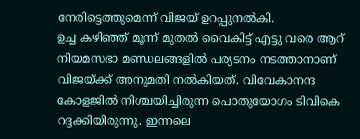നേരിട്ടെത്തുമെന്ന് വിജയ് ഉറപ്പുനൽകി.
ഉച്ച കഴിഞ്ഞ് മൂന്ന് മുതൽ വൈകിട്ട് എട്ടു വരെ ആറ് നിയമസഭാ മണ്ഡലങ്ങളിൽ പര്യടനം നടത്താനാണ് വിജയ്ക്ക് അനുമതി നൽകിയത്. വിവേകാനന്ദ കോളജിൽ നിശ്ചയിച്ചിരുന്ന പൊതുയോഗം ടിവികെ റദ്ദക്കിയിരുന്നു. ഇന്നലെ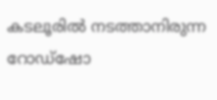കടലൂരിൽ നടത്താനിരുന്ന റോഡ്ഷോ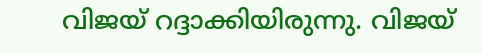വിജയ് റദ്ദാക്കിയിരുന്നു. വിജയ്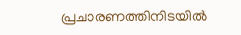പ്രചാരണത്തിനിടയിൽ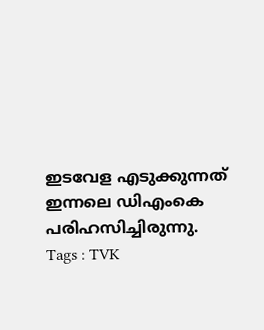ഇടവേള എടുക്കുന്നത് ഇന്നലെ ഡിഎംകെ പരിഹസിച്ചിരുന്നു.
Tags : TVK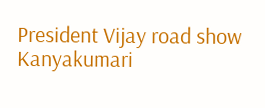President Vijay road show Kanyakumari